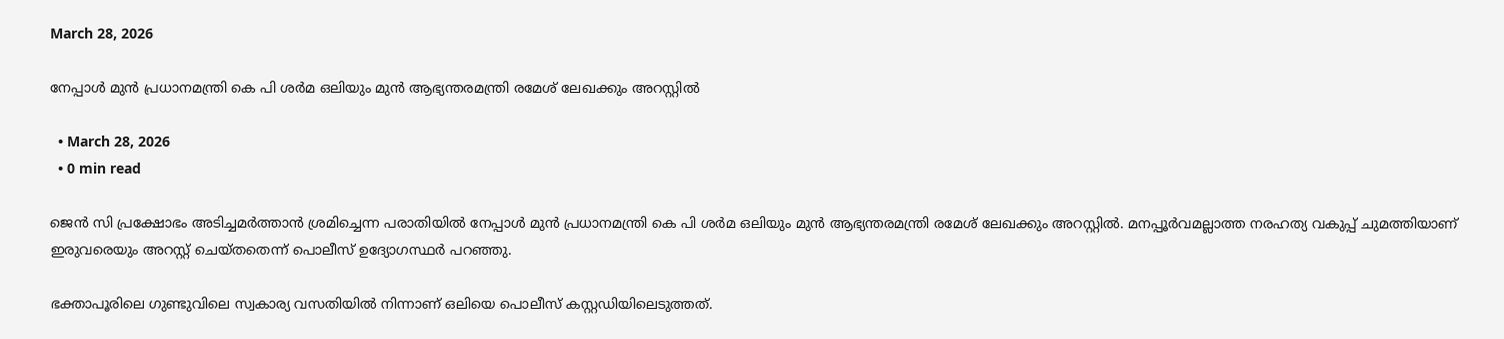March 28, 2026

നേപ്പാൾ മുന്‍ പ്രധാനമന്ത്രി കെ പി ശര്‍മ ഒലിയും മുന്‍ ആഭ്യന്തരമന്ത്രി രമേശ് ലേഖക്കും അറസ്റ്റില്‍

  • March 28, 2026
  • 0 min read

ജെന്‍ സി പ്രക്ഷോഭം അടിച്ചമര്‍ത്താന്‍ ശ്രമിച്ചെന്ന പരാതിയിൽ നേപ്പാൾ മുന്‍ പ്രധാനമന്ത്രി കെ പി ശര്‍മ ഒലിയും മുന്‍ ആഭ്യന്തരമന്ത്രി രമേശ് ലേഖക്കും അറസ്റ്റില്‍. മനപ്പൂര്‍വമല്ലാത്ത നരഹത്യ വകുപ്പ് ചുമത്തിയാണ് ഇരുവരെയും അറസ്റ്റ് ചെയ്തതെന്ന് പൊലീസ് ഉദ്യോഗസ്ഥര്‍ പറഞ്ഞു.

ഭക്താപൂരിലെ ഗുണ്ടുവിലെ സ്വകാര്യ വസതിയില്‍ നിന്നാണ് ഒലിയെ പൊലീസ് കസ്റ്റഡിയിലെടുത്തത്.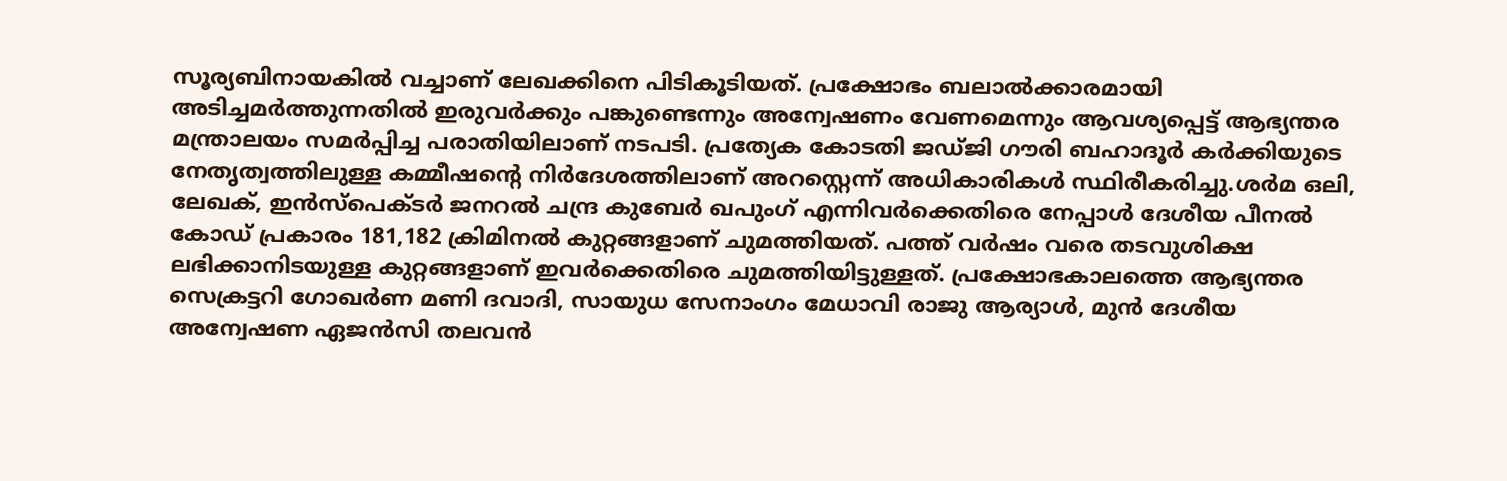സൂര്യബിനായകില്‍ വച്ചാണ് ലേഖക്കിനെ പിടികൂടിയത്. പ്രക്ഷോഭം ബലാല്‍ക്കാരമായി അടിച്ചമര്‍ത്തുന്നതില്‍ ഇരുവര്‍ക്കും പങ്കുണ്ടെന്നും അന്വേഷണം വേണമെന്നും ആവശ്യപ്പെട്ട് ആഭ്യന്തര മന്ത്രാലയം സമര്‍പ്പിച്ച പരാതിയിലാണ് നടപടി. പ്രത്യേക കോടതി ജഡ്ജി ഗൗരി ബഹാദൂര്‍ കര്‍ക്കിയുടെ നേതൃത്വത്തിലുള്ള കമ്മീഷന്റെ നിര്‍ദേശത്തിലാണ് അറസ്റ്റെന്ന് അധികാരികള്‍ സ്ഥിരീകരിച്ചു.ശര്‍മ ഒലി, ലേഖക്, ഇന്‍സ്‌പെക്ടര്‍ ജനറല്‍ ചന്ദ്ര കുബേര്‍ ഖപുംഗ് എന്നിവര്‍ക്കെതിരെ നേപ്പാള്‍ ദേശീയ പീനല്‍ കോഡ് പ്രകാരം 181,182 ക്രിമിനല്‍ കുറ്റങ്ങളാണ് ചുമത്തിയത്. പത്ത് വര്‍ഷം വരെ തടവുശിക്ഷ ലഭിക്കാനിടയുള്ള കുറ്റങ്ങളാണ് ഇവര്‍ക്കെതിരെ ചുമത്തിയിട്ടുള്ളത്. പ്രക്ഷോഭകാലത്തെ ആഭ്യന്തര സെക്രട്ടറി ഗോഖര്‍ണ മണി ദവാദി, സായുധ സേനാംഗം മേധാവി രാജു ആര്യാള്‍, മുന്‍ ദേശീയ അന്വേഷണ ഏജന്‍സി തലവന്‍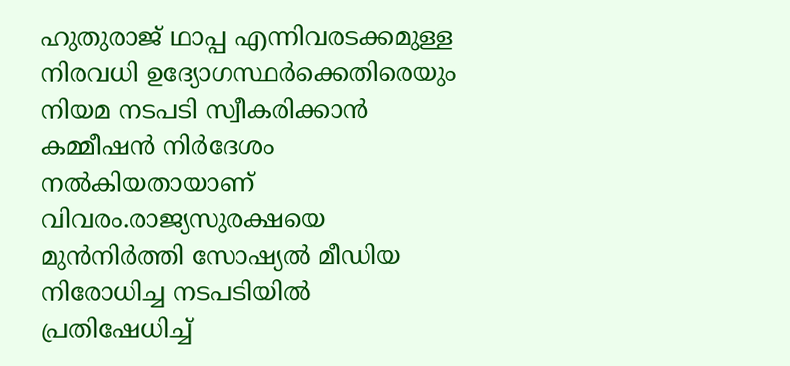ഹുതുരാജ് ഥാപ്പ എന്നിവരടക്കമുള്ള നിരവധി ഉദ്യോഗസ്ഥർക്കെതിരെയും നിയമ നടപടി സ്വീകരിക്കാന്‍ കമ്മീഷന്‍ നിര്‍ദേശം നല്‍കിയതായാണ് വിവരം.രാജ്യസുരക്ഷയെ മുന്‍നിര്‍ത്തി സോഷ്യല്‍ മീഡിയ നിരോധിച്ച നടപടിയില്‍ പ്രതിഷേധിച്ച്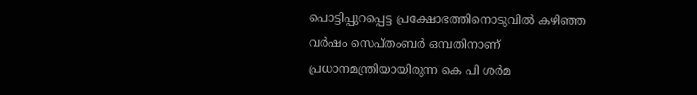പൊട്ടിപ്പുറപ്പെട്ട പ്രക്ഷോഭത്തിനൊടുവില്‍ കഴിഞ്ഞ വര്‍ഷം സെപ്‌തംബര്‍ ഒമ്പതിനാണ് പ്രധാനമന്ത്രിയായിരുന്ന കെ പി ശര്‍മ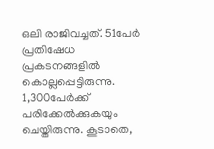ഒലി രാജിവച്ചത്. 51പേർ പ്രതിഷേധ പ്രകടനങ്ങളില്‍ കൊല്ലപ്പെട്ടിരുന്നു. 1,300പേര്‍ക്ക് പരിക്കേല്‍ക്കുകയും ചെയ്തിരുന്നു. കൂടാതെ,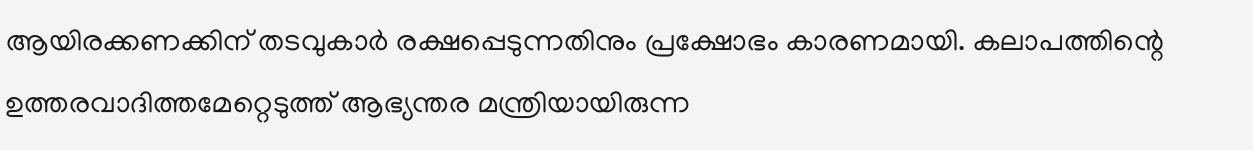ആയിരക്കണക്കിന് തടവുകാര്‍ രക്ഷപ്പെടുന്നതിനും പ്രക്ഷോഭം കാരണമായി. കലാപത്തിന്റെ ഉത്തരവാദിത്തമേറ്റെടുത്ത് ആഭ്യന്തര മന്ത്രിയായിരുന്ന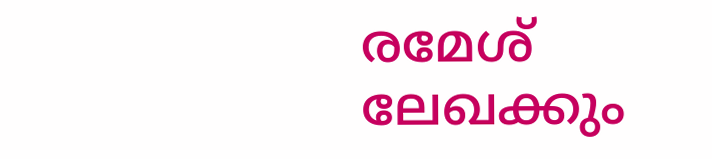രമേശ് ലേഖക്കും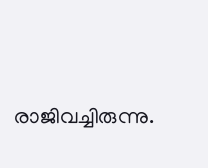രാജിവച്ചിരുന്നു.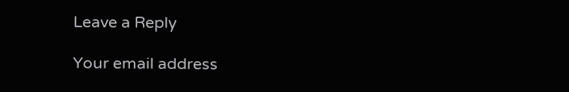Leave a Reply

Your email address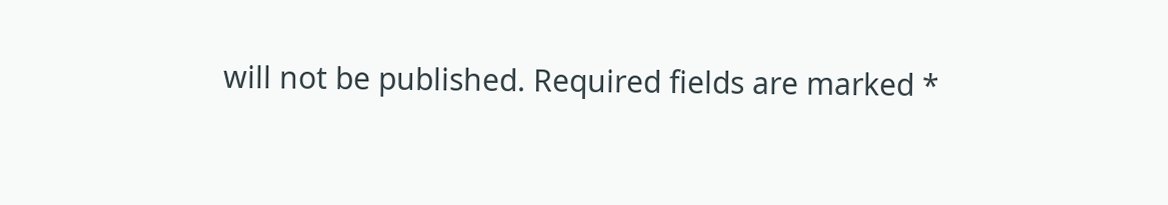will not be published. Required fields are marked *